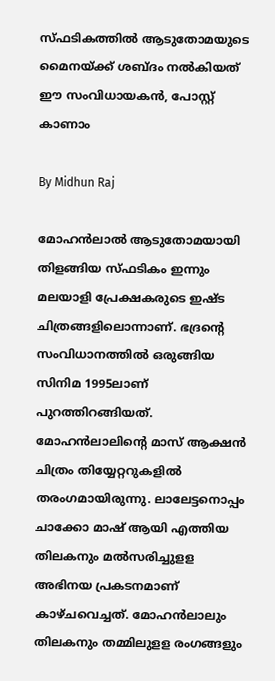സ്ഫടികത്തില്‍ ആടുതോമയുടെ മൈനയ്ക്ക് ശബ്ദം നല്‍കിയത് ഈ സംവിധായകന്‍, പോസ്റ്റ് കാണാം

By Midhun Raj

മോഹന്‍ലാല്‍ ആടുതോമയായി തിളങ്ങിയ സ്ഫടികം ഇന്നും മലയാളി പ്രേക്ഷകരുടെ ഇഷ്ട ചിത്രങ്ങളിലൊന്നാണ്. ഭദ്രന്റെ സംവിധാനത്തില്‍ ഒരുങ്ങിയ സിനിമ 1995ലാണ് പുറത്തിറങ്ങിയത്. മോഹന്‍ലാലിന്റെ മാസ് ആക്ഷന്‍ ചിത്രം തിയ്യേറ്ററുകളില്‍ തരംഗമായിരുന്നു. ലാലേട്ടനൊപ്പം ചാക്കോ മാഷ് ആയി എത്തിയ തിലകനും മല്‍സരിച്ചുളള അഭിനയ പ്രകടനമാണ് കാഴ്ചവെച്ചത്. മോഹന്‍ലാലും തിലകനും തമ്മിലുളള രംഗങ്ങളും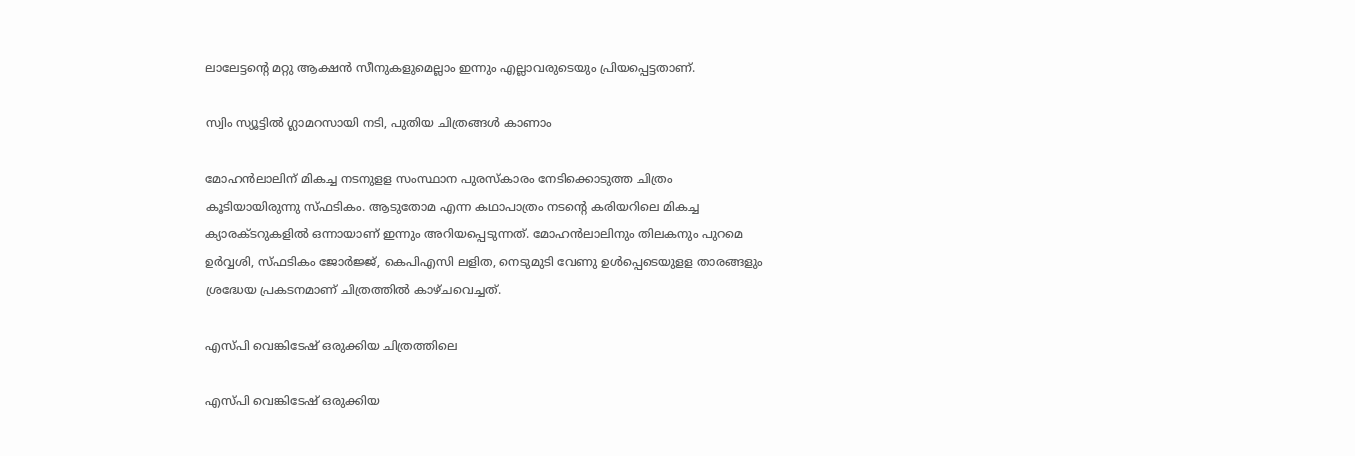ലാലേട്ടന്റെ മറ്റു ആക്ഷന്‍ സീനുകളുമെല്ലാം ഇന്നും എല്ലാവരുടെയും പ്രിയപ്പെട്ടതാണ്.

സ്വിം സ്യൂട്ടില്‍ ഗ്ലാമറസായി നടി, പുതിയ ചിത്രങ്ങള്‍ കാണാം

മോഹന്‍ലാലിന് മികച്ച നടനുളള സംസ്ഥാന പുരസ്‌കാരം നേടിക്കൊടുത്ത ചിത്രം കൂടിയായിരുന്നു സ്ഫടികം. ആടുതോമ എന്ന കഥാപാത്രം നടന്റെ കരിയറിലെ മികച്ച ക്യാരക്ടറുകളില്‍ ഒന്നായാണ് ഇന്നും അറിയപ്പെടുന്നത്. മോഹന്‍ലാലിനും തിലകനും പുറമെ ഉര്‍വ്വശി, സ്ഫടികം ജോര്‍ജ്ജ്, കെപിഎസി ലളിത, നെടുമുടി വേണു ഉള്‍പ്പെടെയുളള താരങ്ങളും ശ്രദ്ധേയ പ്രകടനമാണ് ചിത്രത്തില്‍ കാഴ്ചവെച്ചത്.

എസ്പി വെങ്കിടേഷ് ഒരുക്കിയ ചിത്രത്തിലെ

എസ്പി വെങ്കിടേഷ് ഒരുക്കിയ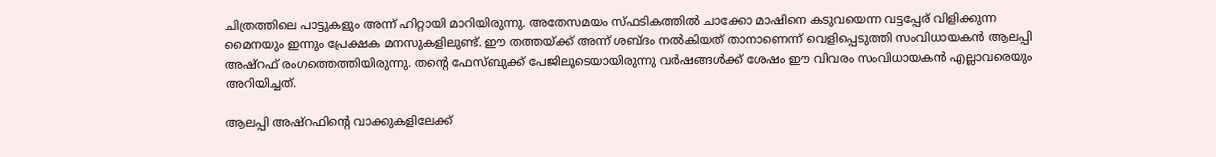ചിത്രത്തിലെ പാട്ടുകളും അന്ന് ഹിറ്റായി മാറിയിരുന്നു. അതേസമയം സ്ഫടികത്തില്‍ ചാക്കോ മാഷിനെ കടുവയെന്ന വട്ടപ്പേര് വിളിക്കുന്ന മൈനയും ഇന്നും പ്രേക്ഷക മനസുകളിലുണ്ട്. ഈ തത്തയ്ക്ക് അന്ന് ശബ്ദം നല്‍കിയത് താനാണെന്ന് വെളിപ്പെടുത്തി സംവിധായകന്‍ ആലപ്പി അഷ്‌റഫ് രംഗത്തെത്തിയിരുന്നു. തന്റെ ഫേസ്ബുക്ക് പേജിലൂടെയായിരുന്നു വര്‍ഷങ്ങള്‍ക്ക് ശേഷം ഈ വിവരം സംവിധായകന്‍ എല്ലാവരെയും അറിയിച്ചത്.

ആലപ്പി അഷ്‌റഫിന്റെ വാക്കുകളിലേക്ക്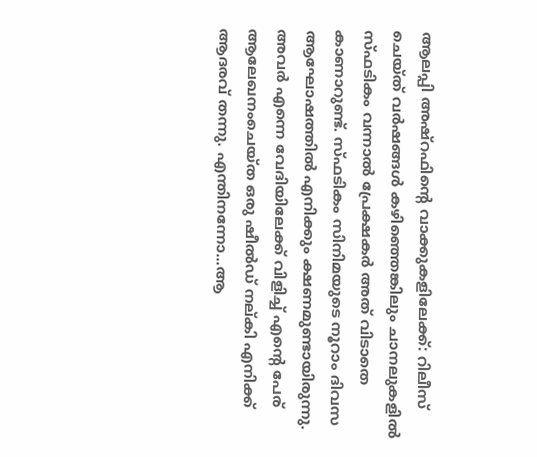ആലപ്പി അഷ്‌റഫിന്റെ വാക്കുകളിലേക്ക്: റിലീസ് ചെയ്ത് വര്‍ഷങ്ങള്‍ കഴിഞ്ഞെങ്കിലും ചാനലുകളില്‍ സ്ഫടികം വന്നാല്‍ പ്രേക്ഷകര്‍ അത് വിടാതെ കാണാറുണ്ട്. സ്ഫടികം സിനിമയുടെ നൂറാം ദിവസ ആഘോഷത്തില്‍ എനിക്കും ക്ഷണമുണ്ടായിരുന്നു. അവര്‍ എന്നെ വേദിയിലേക്ക് വിളിച്ച് എന്റെ പേര് ആലേഖനംചെയ്ത ഒരു ഷീല്‍ഡ് നല്കി എനിക്ക് ആദരവ് തന്നു. എന്തിനന്നോ...ആ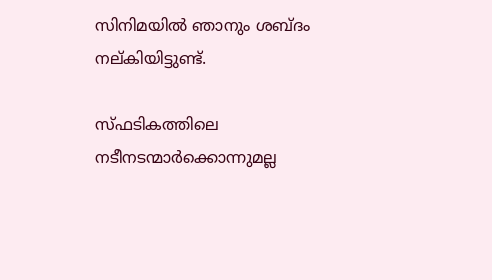സിനിമയില്‍ ഞാനും ശബ്ദം നല്കിയിട്ടുണ്ട്.

സ്ഫടികത്തിലെ നടീനടന്മാര്‍ക്കൊന്നുമല്ല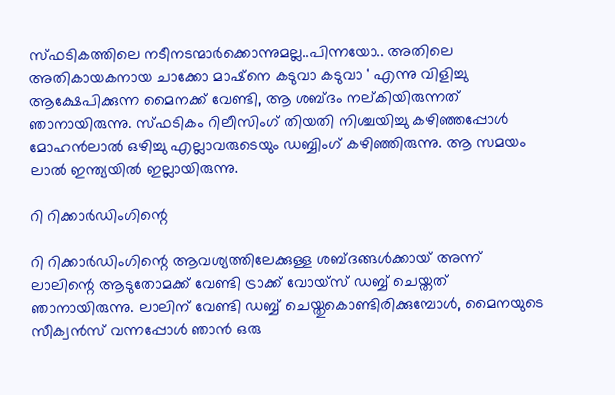സ്ഫടികത്തിലെ നടീനടന്മാര്‍ക്കൊന്നുമല്ല..പിന്നയോ.. അതിലെ അതികായകനായ ചാക്കോ മാഷ്‌നെ കടുവാ കടുവാ ' എന്നു വിളിച്ചു ആക്ഷേപിക്കുന്ന മൈനക്ക് വേണ്ടി, ആ ശബ്ദം നല്കിയിരുന്നത് ഞാനായിരുന്നു. സ്ഫടികം റിലീസിംഗ് തിയതി നിശ്ചയിച്ചു കഴിഞ്ഞപ്പോള്‍ മോഹന്‍ലാല്‍ ഒഴിച്ചു എല്ലാവരുടെയും ഡബ്ബിംഗ് കഴിഞ്ഞിരുന്നു. ആ സമയം ലാല്‍ ഇന്ത്യയില്‍ ഇല്ലായിരുന്നു.

റി റിക്കാര്‍ഡിംഗിന്റെ

റി റിക്കാര്‍ഡിംഗിന്റെ ആവശ്യത്തിലേക്കുള്ള ശബ്ദങ്ങള്‍ക്കായ് അന്ന് ലാലിന്റെ ആടുതോമക്ക് വേണ്ടി ട്രാക്ക് വോയ്‌സ് ഡബ്ബ് ചെയ്തത് ഞാനായിരുന്നു. ലാലിന് വേണ്ടി ഡബ്ബ് ചെയ്തുകൊണ്ടിരിക്കുമ്പോള്‍, മൈനയുടെ സീക്വന്‍സ് വന്നപ്പോള്‍ ഞാന്‍ ഒരു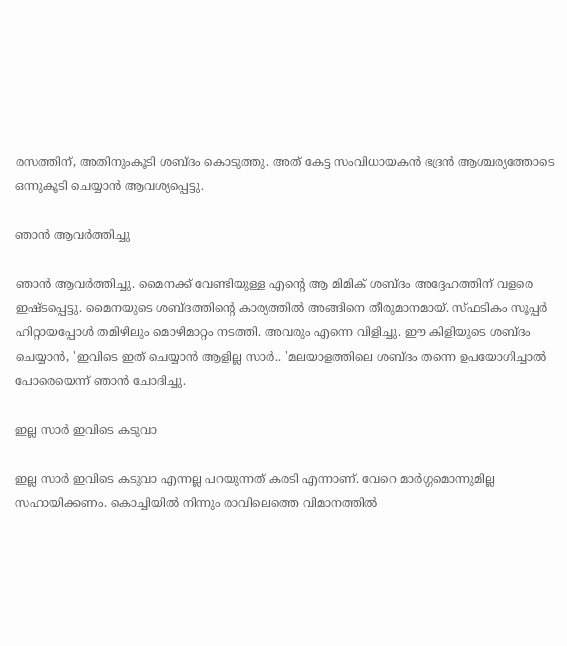രസത്തിന്, അതിനുംകൂടി ശബ്ദം കൊടുത്തു. അത് കേട്ട സംവിധായകന്‍ ഭദ്രന്‍ ആശ്ചര്യത്തോടെ ഒന്നുകൂടി ചെയ്യാന്‍ ആവശ്യപ്പെട്ടു.

ഞാന്‍ ആവര്‍ത്തിച്ചു

ഞാന്‍ ആവര്‍ത്തിച്ചു. മൈനക്ക് വേണ്ടിയുള്ള എന്റെ ആ മിമിക് ശബ്ദം അദ്ദേഹത്തിന് വളരെ ഇഷ്ടപ്പെട്ടു. മൈനയുടെ ശബ്ദത്തിന്റെ കാര്യത്തില്‍ അങ്ങിനെ തീരുമാനമായ്. സ്ഫടികം സൂപ്പര്‍ ഹിറ്റായപ്പോള്‍ തമിഴിലും മൊഴിമാറ്റം നടത്തി. അവരും എന്നെ വിളിച്ചു. ഈ കിളിയുടെ ശബ്ദം ചെയ്യാന്‍, 'ഇവിടെ ഇത് ചെയ്യാന്‍ ആളില്ല സാര്‍.. 'മലയാളത്തിലെ ശബ്ദം തന്നെ ഉപയോഗിച്ചാല്‍ പോരെയെന്ന് ഞാന്‍ ചോദിച്ചു.

ഇല്ല സാര്‍ ഇവിടെ കടുവാ

ഇല്ല സാര്‍ ഇവിടെ കടുവാ എന്നല്ല പറയുന്നത് കരടി എന്നാണ്. വേറെ മാര്‍ഗ്ഗമൊന്നുമില്ല സഹായിക്കണം. കൊച്ചിയില്‍ നിന്നും രാവിലെത്തെ വിമാനത്തില്‍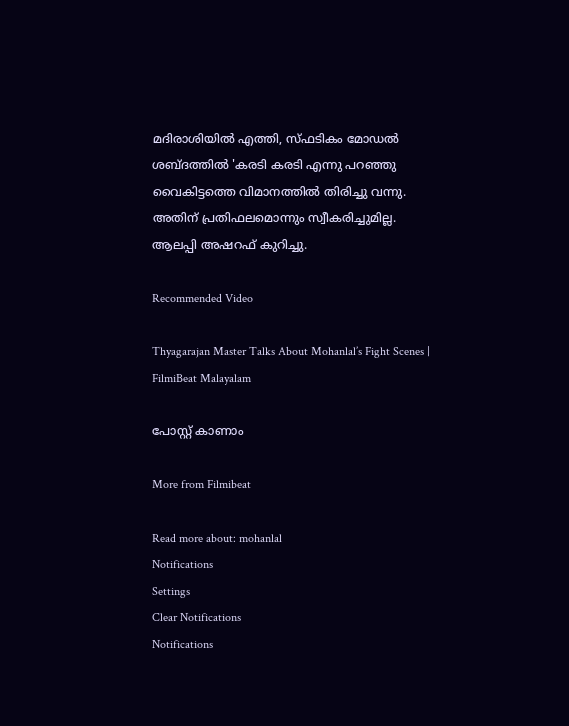മദിരാശിയില്‍ എത്തി, സ്ഫടികം മോഡല്‍ ശബ്ദത്തില്‍ 'കരടി കരടി എന്നു പറഞ്ഞു വൈകിട്ടത്തെ വിമാനത്തില്‍ തിരിച്ചു വന്നു. അതിന് പ്രതിഫലമൊന്നും സ്വീകരിച്ചുമില്ല. ആലപ്പി അഷറഫ് കുറിച്ചു.

Recommended Video

Thyagarajan Master Talks About Mohanlal’s Fight Scenes | FilmiBeat Malayalam

പോസ്റ്റ് കാണാം

More from Filmibeat

Read more about: mohanlal
Notifications
Settings
Clear Notifications
Notifications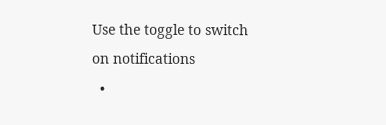Use the toggle to switch on notifications
  •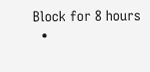Block for 8 hours
  •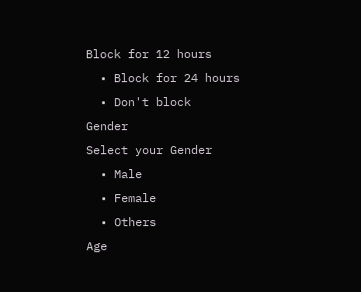Block for 12 hours
  • Block for 24 hours
  • Don't block
Gender
Select your Gender
  • Male
  • Female
  • Others
Age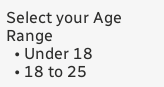Select your Age Range
  • Under 18
  • 18 to 25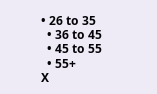• 26 to 35
  • 36 to 45
  • 45 to 55
  • 55+
X